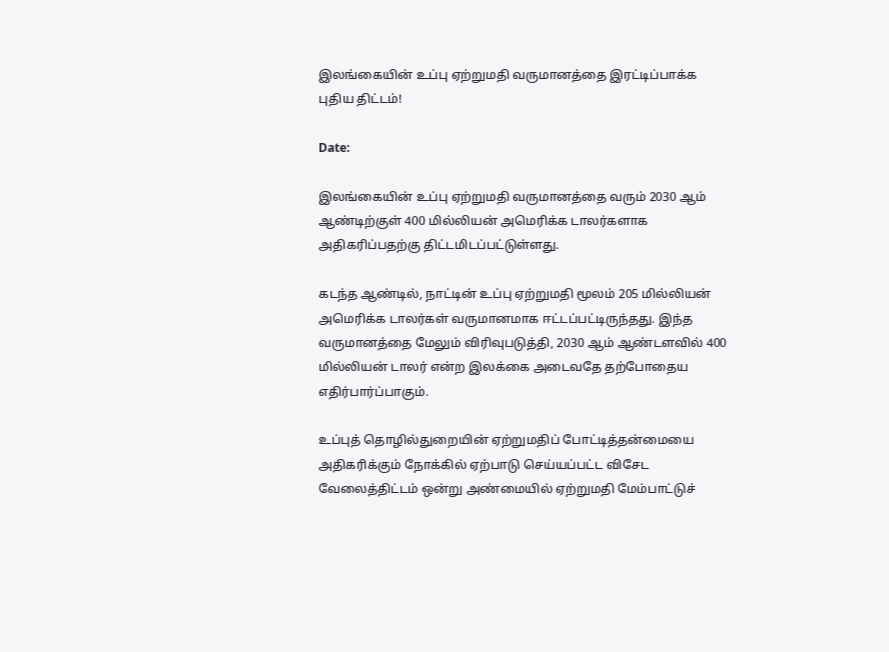இலங்கையின் உப்பு ஏற்றுமதி வருமானத்தை இரட்டிப்பாக்க புதிய திட்டம்!

Date:

இலங்கையின் உப்பு ஏற்றுமதி வருமானத்தை வரும் 2030 ஆம் ஆண்டிற்குள் 400 மில்லியன் அமெரிக்க டாலர்களாக அதிகரிப்பதற்கு திட்டமிடப்பட்டுள்ளது.

கடந்த ஆண்டில், நாட்டின் உப்பு ஏற்றுமதி மூலம் 205 மில்லியன் அமெரிக்க டாலர்கள் வருமானமாக ஈட்டப்பட்டிருந்தது. இந்த வருமானத்தை மேலும் விரிவுபடுத்தி, 2030 ஆம் ஆண்டளவில் 400 மில்லியன் டாலர் என்ற இலக்கை அடைவதே தற்போதைய எதிர்பார்ப்பாகும்.

உப்புத் தொழில்துறையின் ஏற்றுமதிப் போட்டித்தன்மையை அதிகரிக்கும் நோக்கில் ஏற்பாடு செய்யப்பட்ட விசேட வேலைத்திட்டம் ஒன்று அண்மையில் ஏற்றுமதி மேம்பாட்டுச்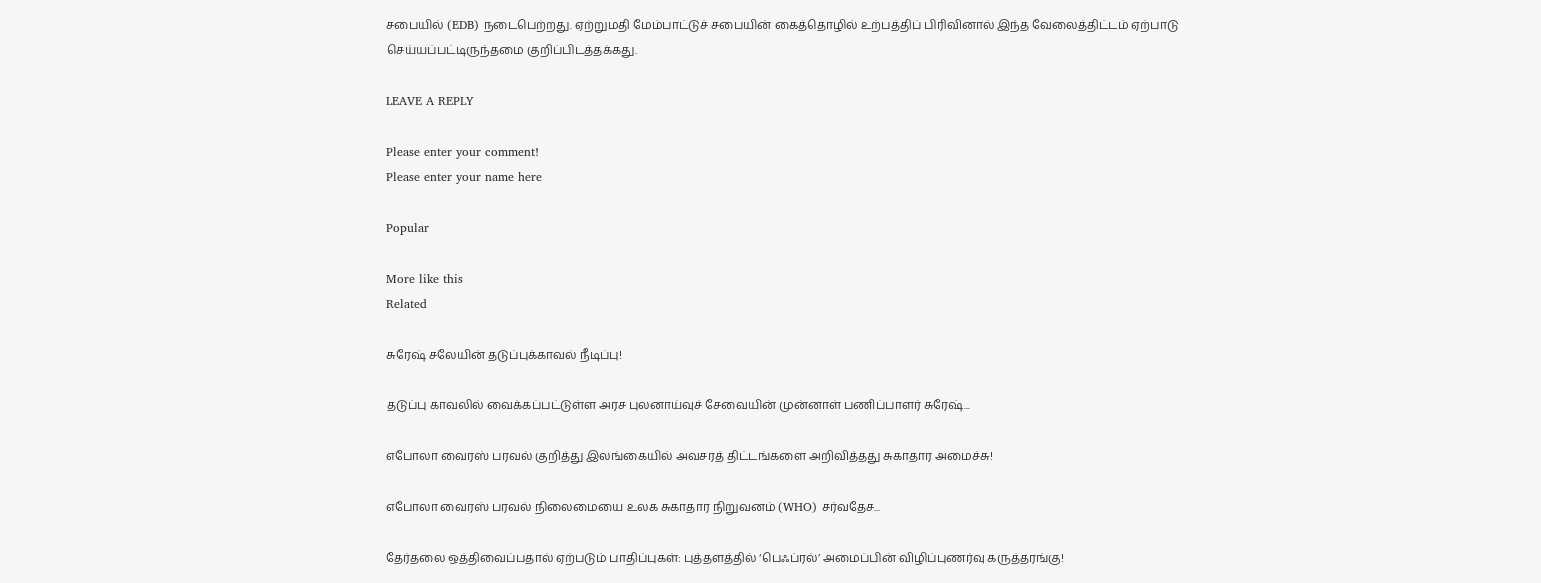சபையில் (EDB) நடைபெற்றது. ஏற்றுமதி மேம்பாட்டுச் சபையின் கைத்தொழில் உற்பத்திப் பிரிவினால் இந்த வேலைத்திட்டம் ஏற்பாடு செய்யப்பட்டிருந்தமை குறிப்பிடத்தக்கது.

LEAVE A REPLY

Please enter your comment!
Please enter your name here

Popular

More like this
Related

சுரேஷ் சலேயின் தடுப்புக்காவல் நீடிப்பு!

தடுப்பு காவலில் வைக்கப்பட்டுள்ள அரச புலனாய்வுச் சேவையின் முன்னாள் பணிப்பாளர் சுரேஷ்...

எபோலா வைரஸ் பரவல் குறித்து இலங்கையில் அவசரத் திட்டங்களை அறிவித்தது சுகாதார அமைச்சு!

எபோலா வைரஸ் பரவல் நிலைமையை உலக சுகாதார நிறுவனம் (WHO) சர்வதேச...

தேர்தலை ஒத்திவைப்பதால் ஏற்படும் பாதிப்புகள்: புத்தளத்தில் ‘பெஃப்ரல்’ அமைப்பின் விழிப்புணர்வு கருத்தரங்கு!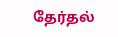தேர்தல்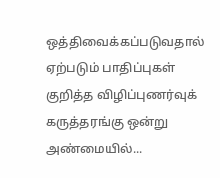ஒத்திவைக்கப்படுவதால் ஏற்படும் பாதிப்புகள் குறித்த விழிப்புணர்வுக் கருத்தரங்கு ஒன்று அண்மையில்...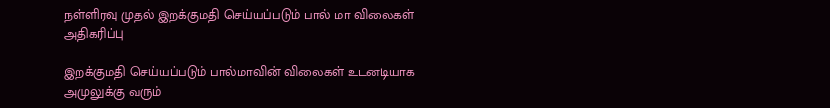நள்ளிரவு முதல் இறக்குமதி செய்யப்படும் பால் மா விலைகள் அதிகரிப்பு

இறக்குமதி செய்யப்படும் பால்மாவின் விலைகள் உடனடியாக அமுலுக்கு வரும்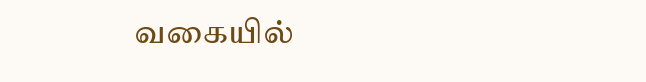வகையில்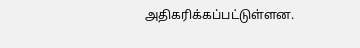அதிகரிக்கப்பட்டுள்ளன.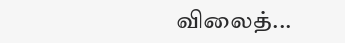விலைத்...